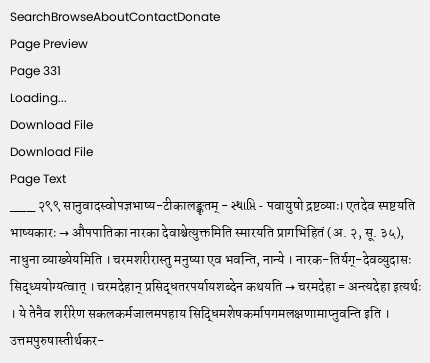SearchBrowseAboutContactDonate
Page Preview
Page 331
Loading...
Download File
Download File
Page Text
___ २९९ सानुवादस्वोपज्ञभाष्य-टीकालङ्कृतम् - સ્થાપ્તિ - पवायुषो द्रष्टव्याः। एतदेव स्पष्टयति भाष्यकारः → औपपातिका नारका देवाश्चेत्युक्तमिति स्मारयति प्रागभिहितं (अ. २, सू. ३५), नाधुना व्याख्येयमिति । चरमशरीरास्तु मनुष्या एव भवन्ति, नान्ये । नारक-तिर्यग्-देवव्युदासः सिद्ध्ययोग्यत्वात् । चरमदेहान् प्रसिद्धतरपर्यायशब्देन कथयति → चरमदेहा = अन्त्यदेहा इत्यर्थः । ये तेनैव शरीरेण सकलकर्मजालमपहाय सिद्धिमशेषकर्मापगमलक्षणामाप्नुवन्ति इति । उत्तमपुरुषास्तीर्थकर-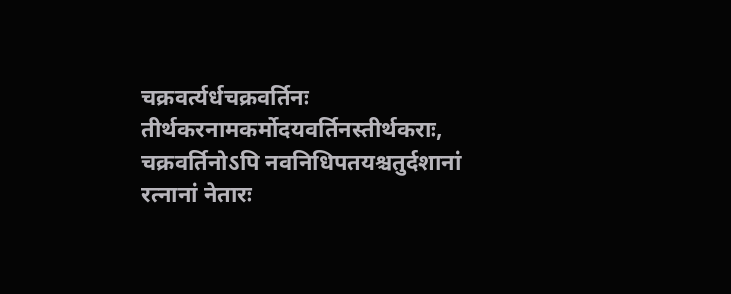चक्रवर्त्यर्धचक्रवर्तिनः तीर्थकरनामकर्मोदयवर्तिनस्तीर्थकराः, चक्रवर्तिनोऽपि नवनिधिपतयश्चतुर्दशानां रत्नानां नेतारः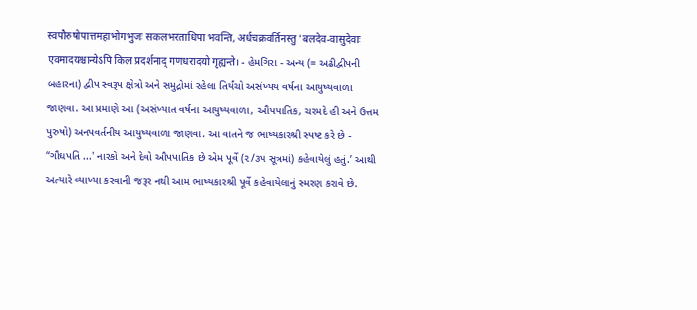स्वपौरुषोपात्तमहाभोगभुजः सकलभरताधिपा भवन्ति, अर्धचक्रवर्तिनस्तु 'बलदेव-वासुदेवाः एवमादयश्चान्येऽपि किल प्रदर्शनाद् गणधरादयो गृह्यन्ते। - હેમગિરા - અન્ય (= અઢીદ્વીપની બહારના) દ્વીપ સ્વરૂપ ક્ષેત્રો અને સમુદ્રોમાં રહેલા તિર્યંચો અસંખ્યય વર્ષના આયુષ્યવાળા જાણવા. આ પ્રમાણે આ (અસંખ્યાત વર્ષના આયુષ્યવાળા, ઔપપાતિક, ચરમદે હી અને ઉત્તમ પુરુષો) અનપવર્તનીય આયુષ્યવાળા જાણવા. આ વાતને જ ભાષ્યકારશ્રી સ્પષ્ટ કરે છે - “ગૌઘપતિ ...' નારકો અને દેવો ઔપપાતિક છે એમ પૂર્વે (૨/૩૫ સૂત્રમાં) કહેવાયેલું હતું.’ આથી અત્યારે વ્યાખ્યા કરવાની જરૂર નથી આમ ભાષ્યકારશ્રી પૂર્વે કહેવાયેલાનું સ્મરણ કરાવે છે.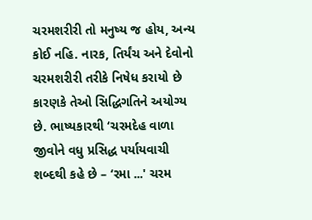ચરમશરીરી તો મનુષ્ય જ હોય, અન્ય કોઈ નહિ. નારક, તિર્યંચ અને દેવોનો ચરમશરીરી તરીકે નિષેધ કરાયો છે કારણકે તેઓ સિદ્ધિગતિને અયોગ્ય છે. ભાષ્યકારથી ‘ચરમદેહ વાળા જીવોને વધુ પ્રસિદ્ધ પર્યાયવાચી શબ્દથી કહે છે – ‘રમા ...' ચરમ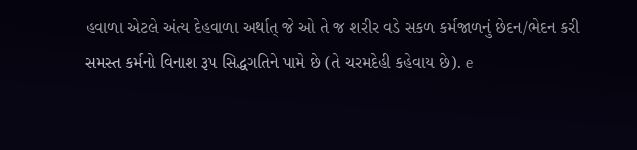હવાળા એટલે અંત્ય દેહવાળા અર્થાત્ જે ઓ તે જ શરીર વડે સકળ કર્મજાળનું છેદન/ભેદન કરી સમસ્ત કર્મનો વિનાશ રૂપ સિદ્ધગતિને પામે છે (તે ચરમદેહી કહેવાય છે). e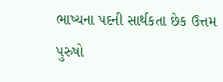ભાષ્યના પદની સાર્થકતા છેક ઉત્તમ પુરુષો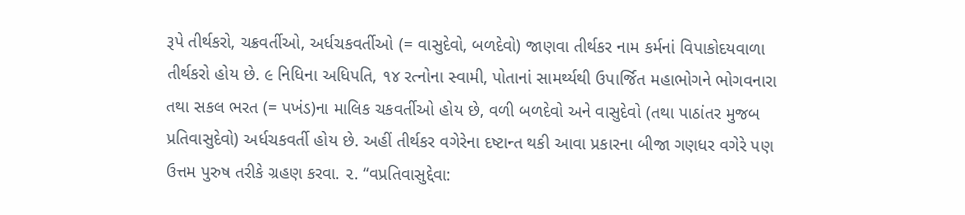રૂપે તીર્થકરો, ચક્રવર્તીઓ, અર્ધચકવર્તીઓ (= વાસુદેવો, બળદેવો) જાણવા તીર્થકર નામ કર્મનાં વિપાકોદયવાળા તીર્થકરો હોય છે. ૯ નિધિના અધિપતિ, ૧૪ રત્નોના સ્વામી, પોતાનાં સામર્થ્યથી ઉપાર્જિત મહાભોગને ભોગવનારા તથા સકલ ભરત (= પખંડ)ના માલિક ચકવર્તીઓ હોય છે, વળી બળદેવો અને વાસુદેવો (તથા પાઠાંતર મુજબ પ્રતિવાસુદેવો) અર્ધચકવર્તી હોય છે. અહીં તીર્થકર વગેરેના દષ્ટાન્ત થકી આવા પ્રકારના બીજા ગણધર વગેરે પણ ઉત્તમ પુરુષ તરીકે ગ્રહણ કરવા. ૨. “વપ્રતિવાસુદ્દેવા: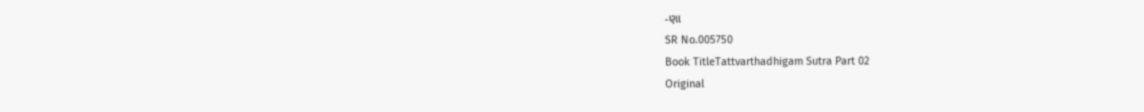-ણા
SR No.005750
Book TitleTattvarthadhigam Sutra Part 02
Original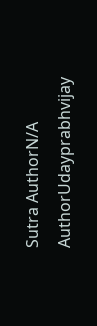Sutra AuthorN/A
AuthorUdayprabhvijay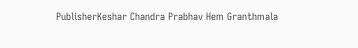PublisherKeshar Chandra Prabhav Hem Granthmala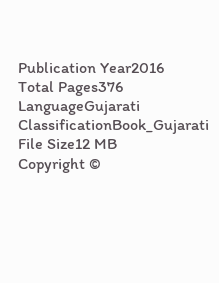Publication Year2016
Total Pages376
LanguageGujarati
ClassificationBook_Gujarati
File Size12 MB
Copyright ©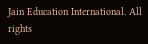Jain Education International. All rights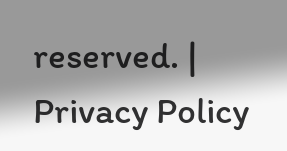reserved. | Privacy Policy